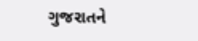ગુજરાતને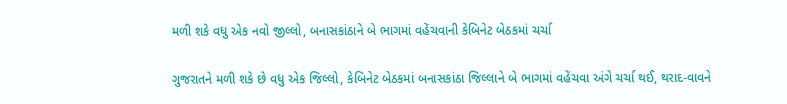મળી શકે વધુ એક નવો જીલ્લો, બનાસકાંઠાને બે ભાગમાં વહેંચવાની કેબિનેટ બેઠકમાં ચર્ચા

ગુજરાતને મળી શકે છે વધુ એક જિલ્લો, કેબિનેટ બેઠકમાં બનાસકાંઠા જિલ્લાને બે ભાગમાં વહેંચવા અંગે ચર્ચા થઈ, થરાદ-વાવને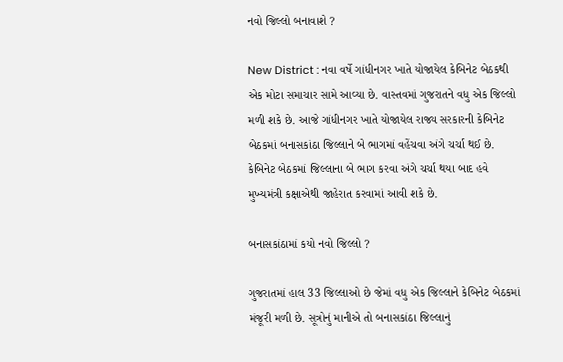નવો જિલ્લો બનાવાશે ?

New District : નવા વર્ષે ગાંધીનગર ખાતે યોજાયેલ કેબિનેટ બેઠકથી એક મોટા સમાચાર સામે આવ્યા છે. વાસ્તવમાં ગુજરાતને વધુ એક જિલ્લો મળી શકે છે. આજે ગાંધીનગર ખાતે યોજાયેલ રાજ્ય સરકારની કેબિનેટ બેઠકમાં બનાસકાંઠા જિલ્લાને બે ભાગમાં વહેંચવા અંગે ચર્ચા થઈ છે. કેબિનેટ બેઠકમાં જિલ્લાના બે ભાગ કરવા અંગે ચર્ચા થયા બાદ હવે મુખ્યમંત્રી કક્ષાએથી જાહેરાત કરવામાં આવી શકે છે.

બનાસકાંઠામાં કયો નવો જિલ્લો ?

ગુજરાતમાં હાલ 33 જિલ્લાઓ છે જેમાં વધુ એક જિલ્લાને કેબિનેટ બેઠકમાં મંજૂરી મળી છે. સૂત્રોનું માનીએ તો બનાસકાંઠા જિલ્લાનું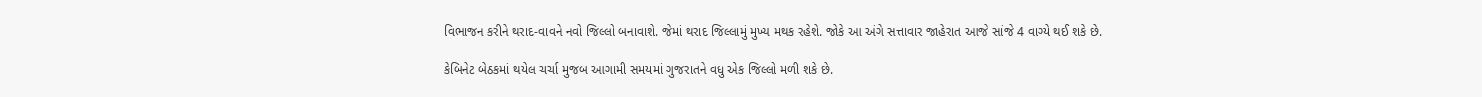વિભાજન કરીને થરાદ-વાવને નવો જિલ્લો બનાવાશે. જેમાં થરાદ જિલ્લામું મુખ્ય મથક રહેશે. જોકે આ અંગે સત્તાવાર જાહેરાત આજે સાંજે 4 વાગ્યે થઈ શકે છે.

કેબિનેટ બેઠકમાં થયેલ ચર્ચા મુજબ આગામી સમયમાં ગુજરાતને વધુ એક જિલ્લો મળી શકે છે.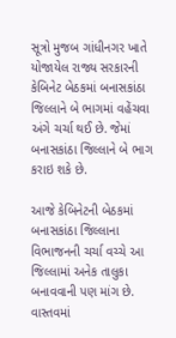સૂત્રો મુજબ ગાંધીનગર ખાતે યોજાયેલ રાજ્ય સરકારની કેબિનેટ બેઠકમાં બનાસકાંઠા જિલ્લાને બે ભાગમાં વહેંચવા અંગે ચર્ચા થઈ છે. જેમાં બનાસકાંઠા જિલ્લાને બે ભાગ કરાઇ શકે છે.

આજે કેબિનેટની બેઠકમાં બનાસકાંઠા જિલ્લાના વિભાજનની ચર્ચા વચ્ચે આ જિલ્લામાં અનેક તાલુકા બનાવવાની પણ માંગ છે. વાસ્તવમાં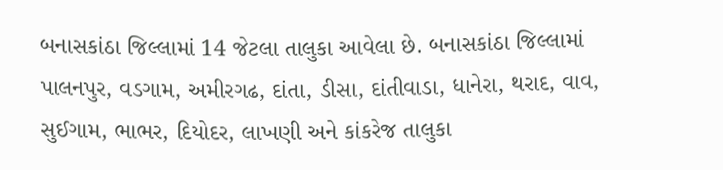બનાસકાંઠા જિલ્લામાં 14 જેટલા તાલુકા આવેલા છે. બનાસકાંઠા જિલ્લામાં પાલનપુર, વડગામ, અમીરગઢ, દાંતા, ડીસા, દાંતીવાડા, ધાનેરા, થરાદ, વાવ, સુઈગામ, ભાભર, દિયોદર, લાખણી અને કાંકરેજ તાલુકા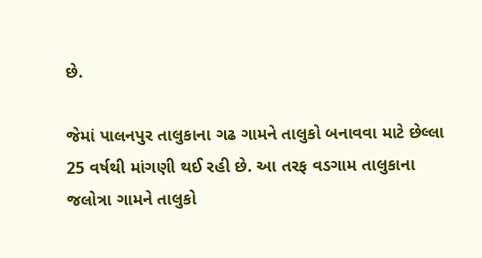છે.

જેમાં પાલનપુર તાલુકાના ગઢ ગામને તાલુકો બનાવવા માટે છેલ્લા 25 વર્ષથી માંગણી થઈ રહી છે. આ તરફ વડગામ તાલુકાના જલોત્રા ગામને તાલુકો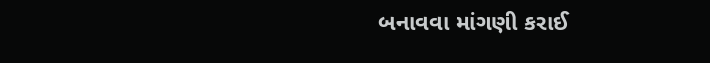બનાવવા માંગણી કરાઈ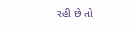રહી છે તો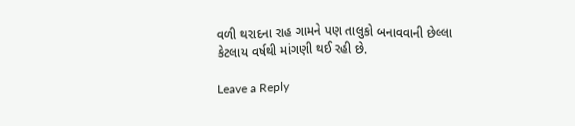વળી થરાદના રાહ ગામને પણ તાલુકો બનાવવાની છેલ્લા કેટલાય વર્ષથી માંગણી થઈ રહી છે.

Leave a Reply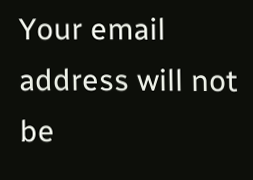Your email address will not be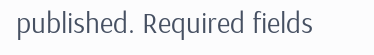published. Required fields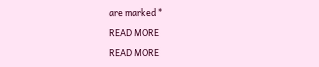are marked *

READ MORE

READ MORE